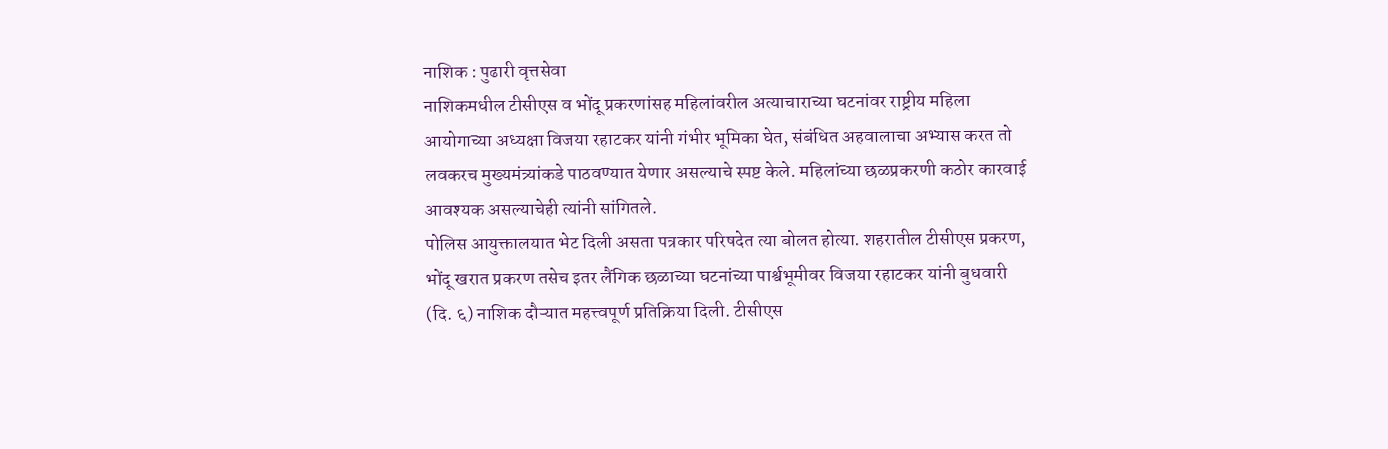नाशिक : पुढारी वृत्तसेवा
नाशिकमधील टीसीएस व भोंदू प्रकरणांसह महिलांवरील अत्याचाराच्या घटनांवर राष्ट्रीय महिला आयोगाच्या अध्यक्षा विजया रहाटकर यांनी गंभीर भूमिका घेत, संबंधित अहवालाचा अभ्यास करत तो लवकरच मुख्यमंत्र्यांकडे पाठवण्यात येणार असल्याचे स्पष्ट केले. महिलांच्या छळप्रकरणी कठोर कारवाई आवश्यक असल्याचेही त्यांनी सांगितले.
पोलिस आयुक्तालयात भेट दिली असता पत्रकार परिषदेत त्या बोलत होत्या. शहरातील टीसीएस प्रकरण, भोंदू खरात प्रकरण तसेच इतर लैंगिक छळाच्या घटनांच्या पार्श्वभूमीवर विजया रहाटकर यांनी बुधवारी (दि. ६) नाशिक दौऱ्यात महत्त्वपूर्ण प्रतिक्रिया दिली. टीसीएस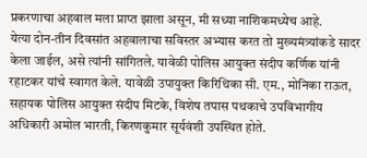प्रकरणाचा अहवाल मला प्राप्त झाला असून, मी सध्या नाशिकमध्येच आहे.
येत्या दोन-तीन दिवसांत अहवालाचा सविस्तर अभ्यास करत तो मुख्यमंत्र्यांकडे सादर केला जाईल, असे त्यांनी सांगितले. यावेळी पोलिस आयुक्त संदीप कर्णिक यांनी रहाटकर यांचे स्वागत केले. यावेळी उपायुक्त किरिथिका सी. एम., मोनिका राऊत, सहायक पोलिस आयुक्त संदीप मिटके, विशेष तपास पथकाचे उपविभागीय अधिकारी अमोल भारती, किरणकुमार सूर्यवंशी उपस्थित होते.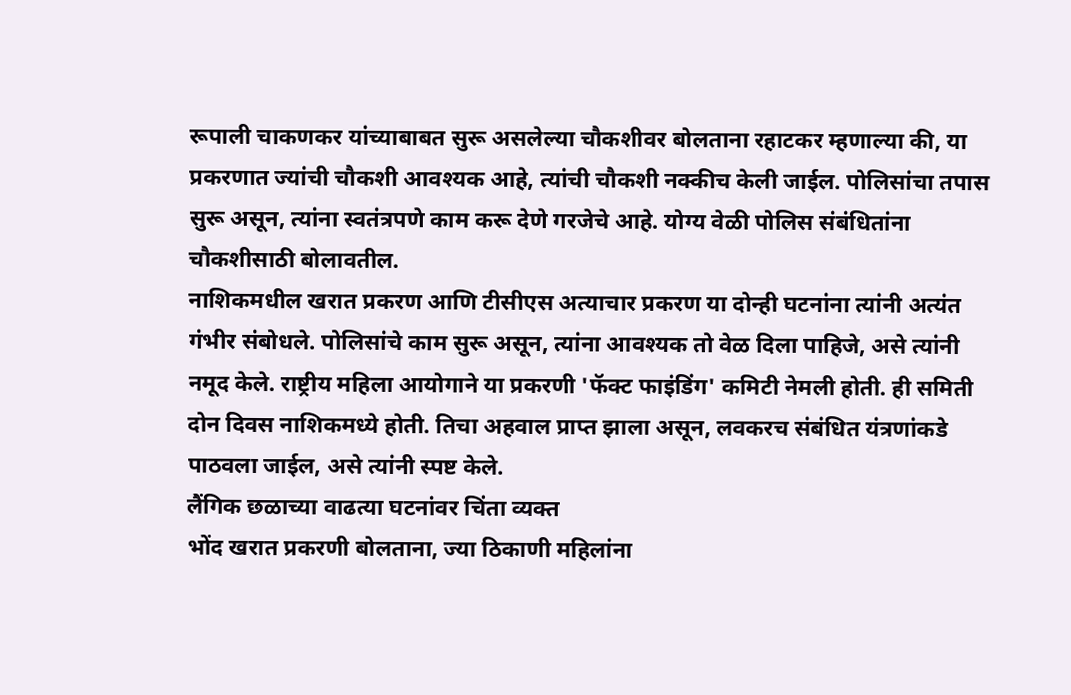रूपाली चाकणकर यांच्याबाबत सुरू असलेल्या चौकशीवर बोलताना रहाटकर म्हणाल्या की, या प्रकरणात ज्यांची चौकशी आवश्यक आहे, त्यांची चौकशी नक्कीच केली जाईल. पोलिसांचा तपास सुरू असून, त्यांना स्वतंत्रपणे काम करू देणे गरजेचे आहे. योग्य वेळी पोलिस संबंधितांना चौकशीसाठी बोलावतील.
नाशिकमधील खरात प्रकरण आणि टीसीएस अत्याचार प्रकरण या दोन्ही घटनांना त्यांनी अत्यंत गंभीर संबोधले. पोलिसांचे काम सुरू असून, त्यांना आवश्यक तो वेळ दिला पाहिजे, असे त्यांनी नमूद केले. राष्ट्रीय महिला आयोगाने या प्रकरणी 'फॅक्ट फाइंडिंग' कमिटी नेमली होती. ही समिती दोन दिवस नाशिकमध्ये होती. तिचा अहवाल प्राप्त झाला असून, लवकरच संबंधित यंत्रणांकडे पाठवला जाईल, असे त्यांनी स्पष्ट केले.
लैंगिक छळाच्या वाढत्या घटनांवर चिंता व्यक्त
भोंद खरात प्रकरणी बोलताना, ज्या ठिकाणी महिलांना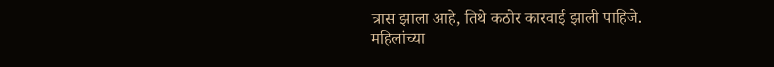त्रास झाला आहे, तिथे कठोर कारवाई झाली पाहिजे. महिलांच्या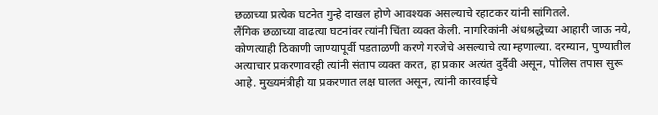छळाच्या प्रत्येक घटनेत गुन्हे दाखल होणे आवश्यक असल्याचे रहाटकर यांनी सांगितले.
लैंगिक छळाच्या वाढत्या घटनांवर त्यांनी चिंता व्यक्त केली. नागरिकांनी अंधश्रद्धेच्या आहारी जाऊ नये, कोणत्याही ठिकाणी जाण्यापूर्वी पडताळणी करणे गरजेचे असल्याचे त्या म्हणाल्या. दरम्यान, पुण्यातील अत्याचार प्रकरणावरही त्यांनी संताप व्यक्त करत, हा प्रकार अत्यंत दुर्दैवी असून, पोलिस तपास सुरू आहे. मुख्यमंत्रीही या प्रकरणात लक्ष घालत असून, त्यांनी कारवाईचे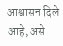आश्वासन दिले आहे, असे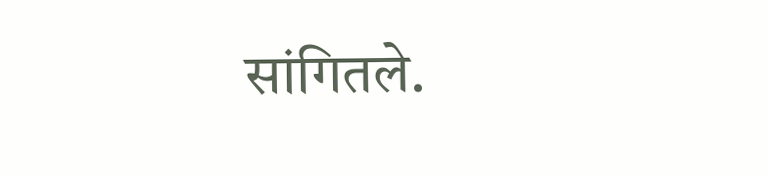सांगितले.